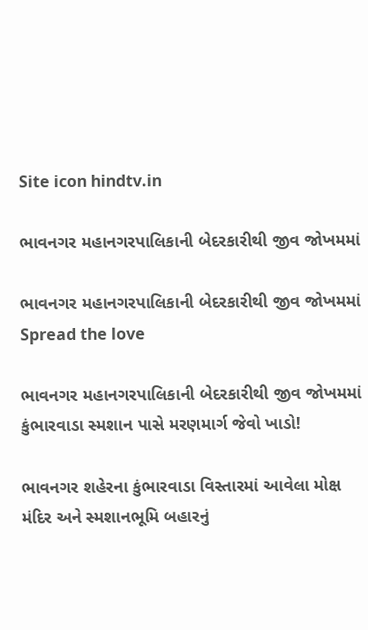Site icon hindtv.in

ભાવનગર મહાનગરપાલિકાની બેદરકારીથી જીવ જોખમમાં

ભાવનગર મહાનગરપાલિકાની બેદરકારીથી જીવ જોખમમાં
Spread the love

ભાવનગર મહાનગરપાલિકાની બેદરકારીથી જીવ જોખમમાં
કુંભારવાડા સ્મશાન પાસે મરણમાર્ગ જેવો ખાડો!

ભાવનગર શહેરના કુંભારવાડા વિસ્તારમાં આવેલા મોક્ષ મંદિર અને સ્મશાનભૂમિ બહારનું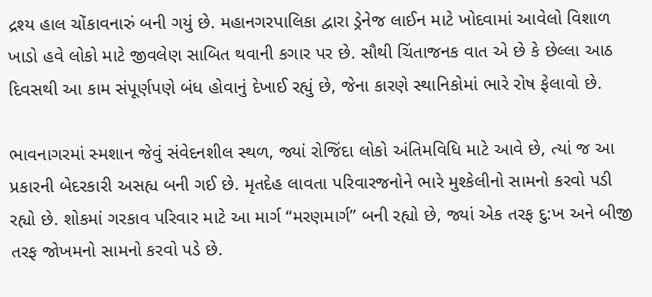દ્રશ્ય હાલ ચોંકાવનારું બની ગયું છે. મહાનગરપાલિકા દ્વારા ડ્રેનેજ લાઈન માટે ખોદવામાં આવેલો વિશાળ ખાડો હવે લોકો માટે જીવલેણ સાબિત થવાની કગાર પર છે. સૌથી ચિંતાજનક વાત એ છે કે છેલ્લા આઠ દિવસથી આ કામ સંપૂર્ણપણે બંધ હોવાનું દેખાઈ રહ્યું છે, જેના કારણે સ્થાનિકોમાં ભારે રોષ ફેલાવો છે.

ભાવનાગરમાં સ્મશાન જેવું સંવેદનશીલ સ્થળ, જ્યાં રોજિંદા લોકો અંતિમવિધિ માટે આવે છે, ત્યાં જ આ પ્રકારની બેદરકારી અસહ્ય બની ગઈ છે. મૃતદેહ લાવતા પરિવારજનોને ભારે મુશ્કેલીનો સામનો કરવો પડી રહ્યો છે. શોકમાં ગરકાવ પરિવાર માટે આ માર્ગ “મરણમાર્ગ” બની રહ્યો છે, જ્યાં એક તરફ દુ:ખ અને બીજી તરફ જોખમનો સામનો કરવો પડે છે.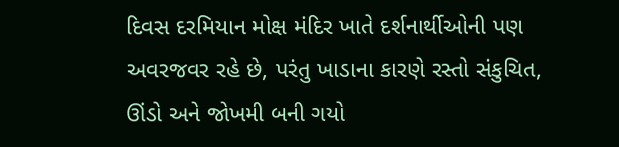દિવસ દરમિયાન મોક્ષ મંદિર ખાતે દર્શનાર્થીઓની પણ અવરજવર રહે છે, પરંતુ ખાડાના કારણે રસ્તો સંકુચિત, ઊંડો અને જોખમી બની ગયો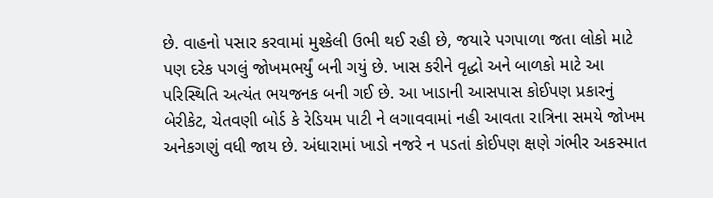છે. વાહનો પસાર કરવામાં મુશ્કેલી ઉભી થઈ રહી છે, જયારે પગપાળા જતા લોકો માટે પણ દરેક પગલું જોખમભર્યું બની ગયું છે. ખાસ કરીને વૃદ્ધો અને બાળકો માટે આ પરિસ્થિતિ અત્યંત ભયજનક બની ગઈ છે. આ ખાડાની આસપાસ કોઈપણ પ્રકારનું બેરીકેટ, ચેતવણી બોર્ડ કે રેડિયમ પાટી ને લગાવવામાં નહી આવતા રાત્રિના સમયે જોખમ અનેકગણું વધી જાય છે. અંધારામાં ખાડો નજરે ન પડતાં કોઈપણ ક્ષણે ગંભીર અકસ્માત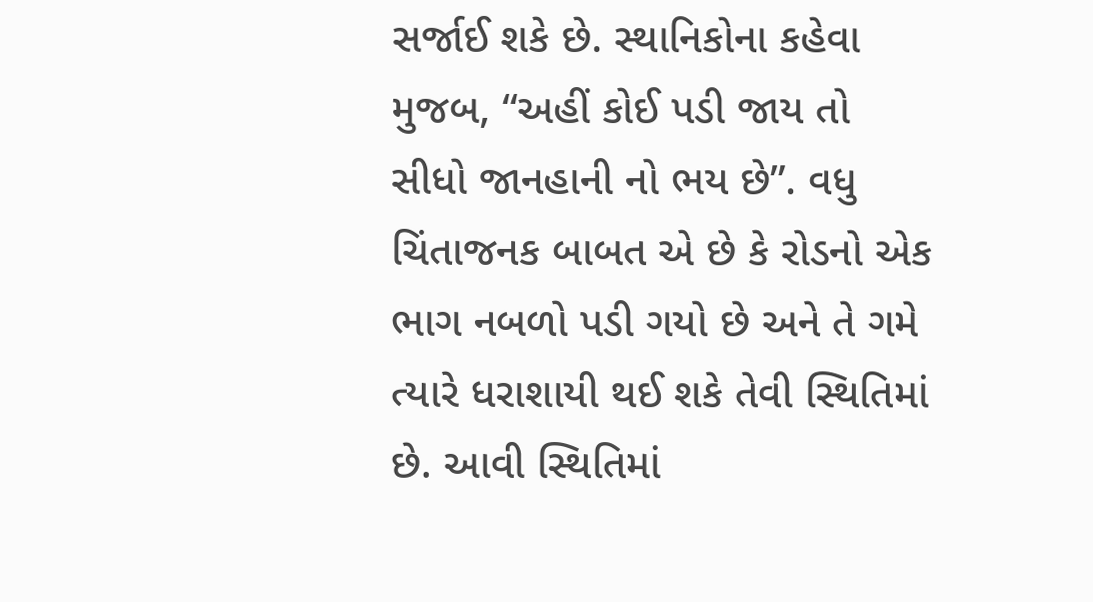સર્જાઈ શકે છે. સ્થાનિકોના કહેવા મુજબ, “અહીં કોઈ પડી જાય તો સીધો જાનહાની નો ભય છે”. વધુ ચિંતાજનક બાબત એ છે કે રોડનો એક ભાગ નબળો પડી ગયો છે અને તે ગમે ત્યારે ધરાશાયી થઈ શકે તેવી સ્થિતિમાં છે. આવી સ્થિતિમાં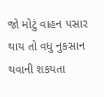જો મોટું વાહન પસાર થાય તો વધુ નુકસાન થવાની શકયતા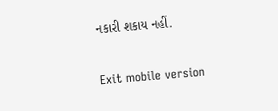નકારી શકાય નહીં.

Exit mobile version